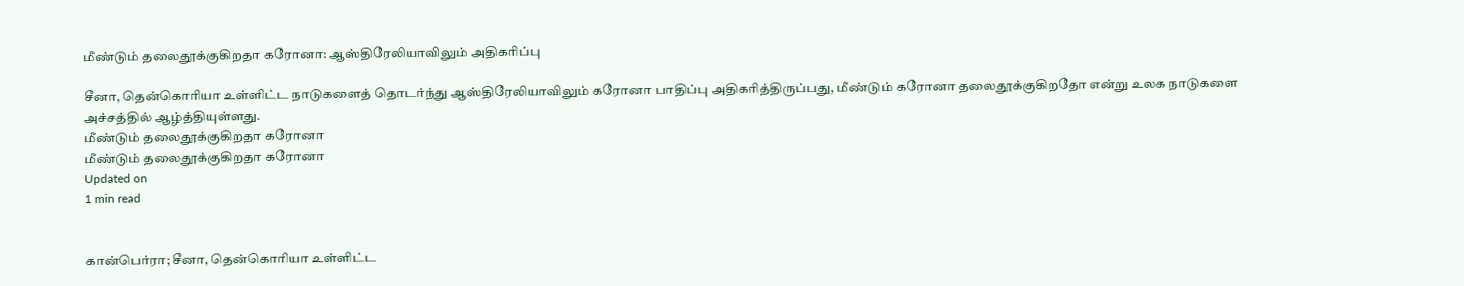மீண்டும் தலைதூக்குகிறதா கரோனா: ஆஸ்திரேலியாவிலும் அதிகரிப்பு

சீனா, தென்கொரியா உள்ளிட்ட நாடுகளைத் தொடர்ந்து ஆஸ்திரேலியாவிலும் கரோனா பாதிப்பு அதிகரித்திருப்பது, மீண்டும் கரோனா தலைதூக்குகிறதோ என்று உலக நாடுகளை அச்சத்தில் ஆழ்த்தியுள்ளது.
மீண்டும் தலைதூக்குகிறதா கரோனா
மீண்டும் தலைதூக்குகிறதா கரோனா
Updated on
1 min read


கான்பெர்ரா; சீனா, தென்கொரியா உள்ளிட்ட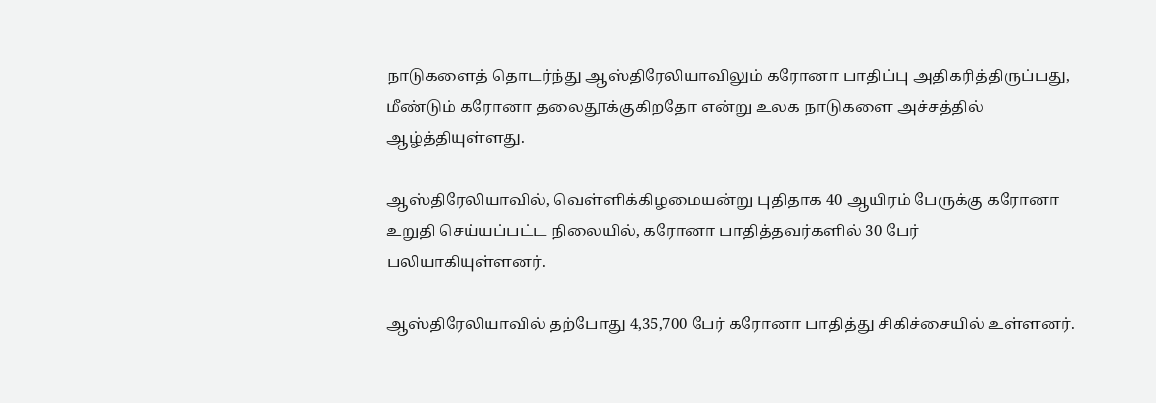நாடுகளைத் தொடர்ந்து ஆஸ்திரேலியாவிலும் கரோனா பாதிப்பு அதிகரித்திருப்பது, மீண்டும் கரோனா தலைதூக்குகிறதோ என்று உலக நாடுகளை அச்சத்தில் ஆழ்த்தியுள்ளது.

ஆஸ்திரேலியாவில், வெள்ளிக்கிழமையன்று புதிதாக 40 ஆயிரம் பேருக்கு கரோனா உறுதி செய்யப்பட்ட நிலையில், கரோனா பாதித்தவர்களில் 30 பேர் பலியாகியுள்ளனர்.

ஆஸ்திரேலியாவில் தற்போது 4,35,700 பேர் கரோனா பாதித்து சிகிச்சையில் உள்ளனர்.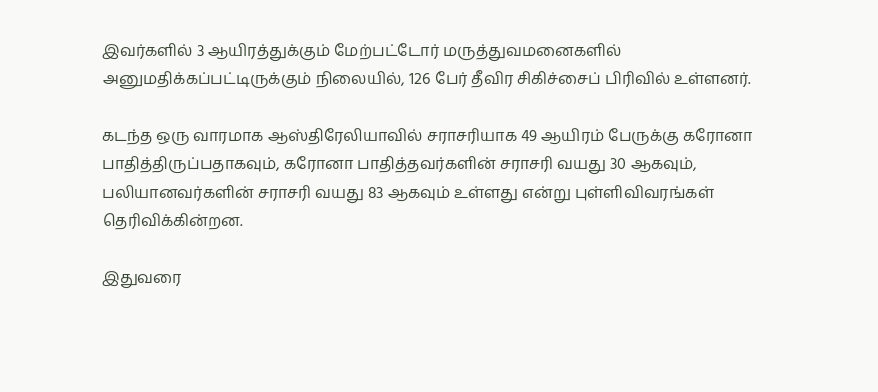இவர்களில் 3 ஆயிரத்துக்கும் மேற்பட்டோர் மருத்துவமனைகளில் அனுமதிக்கப்பட்டிருக்கும் நிலையில், 126 பேர் தீவிர சிகிச்சைப் பிரிவில் உள்ளனர்.

கடந்த ஒரு வாரமாக ஆஸ்திரேலியாவில் சராசரியாக 49 ஆயிரம் பேருக்கு கரோனா பாதித்திருப்பதாகவும், கரோனா பாதித்தவர்களின் சராசரி வயது 30 ஆகவும், பலியானவர்களின் சராசரி வயது 83 ஆகவும் உள்ளது என்று புள்ளிவிவரங்கள் தெரிவிக்கின்றன.

இதுவரை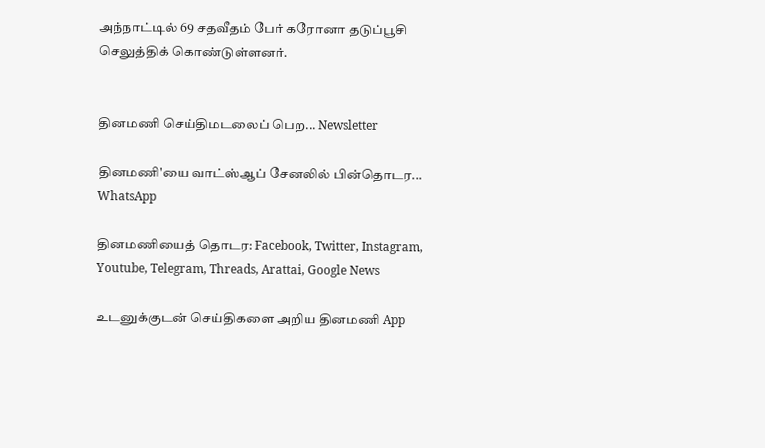அந்நாட்டில் 69 சதவீதம் பேர் கரோனா தடுப்பூசி செலுத்திக் கொண்டுள்ளனர்.


தினமணி செய்திமடலைப் பெற... Newsletter

தினமணி'யை வாட்ஸ்ஆப் சேனலில் பின்தொடர... WhatsApp

தினமணியைத் தொடர: Facebook, Twitter, Instagram, Youtube, Telegram, Threads, Arattai, Google News

உடனுக்குடன் செய்திகளை அறிய தினமணி App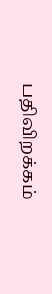பதிவிறக்கம்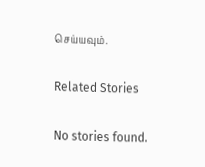செய்யவும்.

Related Stories

No stories found.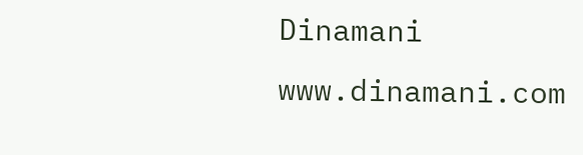Dinamani
www.dinamani.com